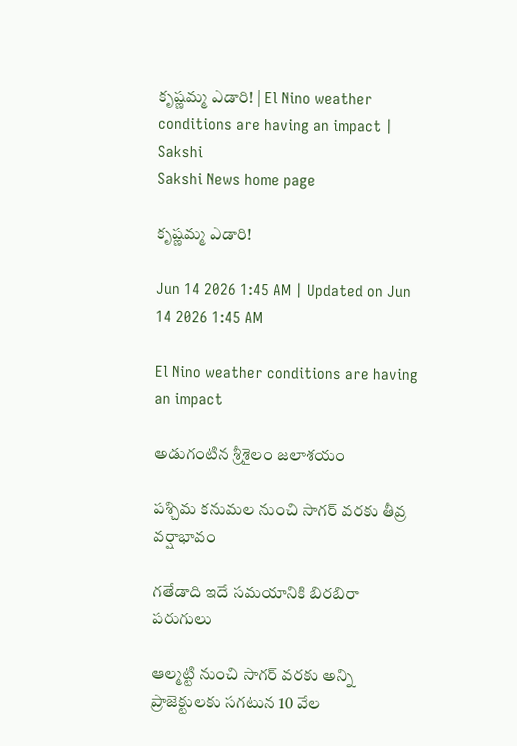కృష్ణమ్మ ఎడారి! | El Nino weather conditions are having an impact | Sakshi
Sakshi News home page

కృష్ణమ్మ ఎడారి!

Jun 14 2026 1:45 AM | Updated on Jun 14 2026 1:45 AM

El Nino weather conditions are having an impact

అడుగంటిన శ్రీశైలం జలాశయం

పశ్చిమ కనుమల నుంచి సాగర్‌ వరకు తీవ్ర వర్షాభావం

గతేడాది ఇదే సమయానికి బిరబిరా పరుగులు

ఆల్మట్టి నుంచి సాగర్‌ వరకు అన్ని ప్రాజెక్టులకు సగటున 10 వేల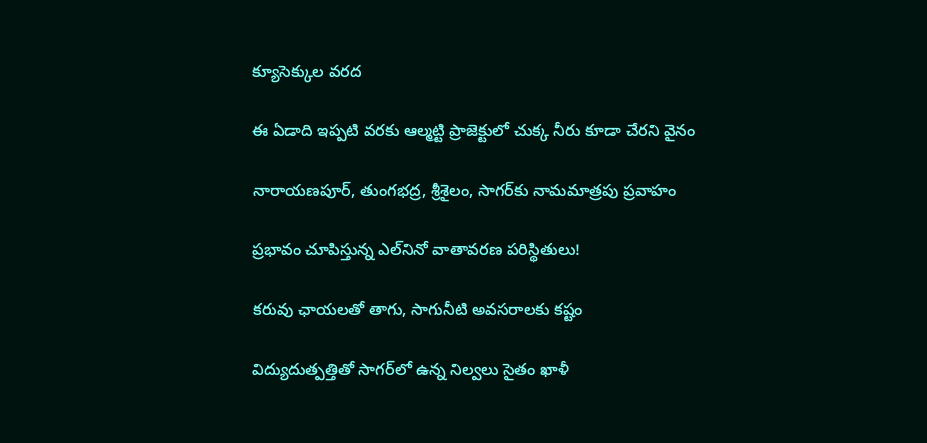క్యూసెక్కుల వరద

ఈ ఏడాది ఇప్పటి వరకు ఆల్మట్టి ప్రాజెక్టులో చుక్క నీరు కూడా చేరని వైనం

నారాయణపూర్, తుంగభద్ర, శ్రీశైలం, సాగర్‌కు నామమాత్రపు ప్రవాహం

ప్రభావం చూపిస్తున్న ఎల్‌నినో వాతావరణ పరిస్థితులు!

కరువు ఛాయలతో తాగు, సాగునీటి అవసరాలకు కష్టం

విద్యుదుత్పత్తితో సాగర్‌లో ఉన్న నిల్వలు సైతం ఖాళీ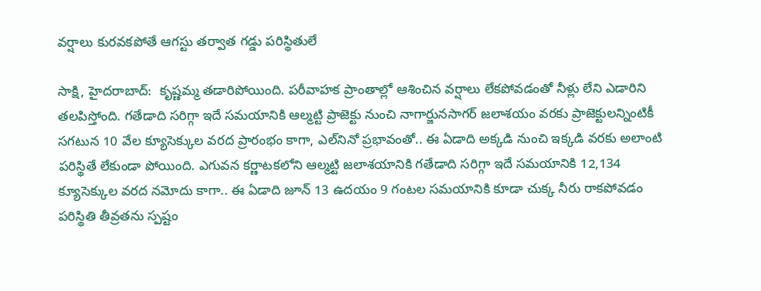వర్షాలు కురవకపోతే ఆగస్టు తర్వాత గడ్డు పరిస్థితులే

సాక్షి, హైదరాబాద్‌:  కృష్ణమ్మ తడారిపోయింది. పరీవాహక ప్రాంతాల్లో ఆశించిన వర్షాలు లేకపోవడంతో నీళ్లు లేని ఎడారిని తలపిస్తోంది. గతేడాది సరిగ్గా ఇదే సమయానికి ఆల్మట్టి ప్రాజెక్టు నుంచి నాగార్జునసాగర్‌ జలాశయం వరకు ప్రాజెక్టులన్నింటికీ సగటున 10 వేల క్యూసెక్కుల వరద ప్రారంభం కాగా, ఎల్‌నినో ప్రభావంతో.. ఈ ఏడాది అక్కడి నుంచి ఇక్కడి వరకు అలాంటి పరిస్థితే లేకుండా పోయింది. ఎగువన కర్ణాటకలోని ఆల్మట్టి జలాశయానికి గతేడాది సరిగ్గా ఇదే సమయానికి 12,134 క్యూసెక్కుల వరద నమోదు కాగా.. ఈ ఏడాది జూన్‌ 13 ఉదయం 9 గంటల సమయానికి కూడా చుక్క నీరు రాకపోవడం పరిస్థితి తీవ్రతను స్పష్టం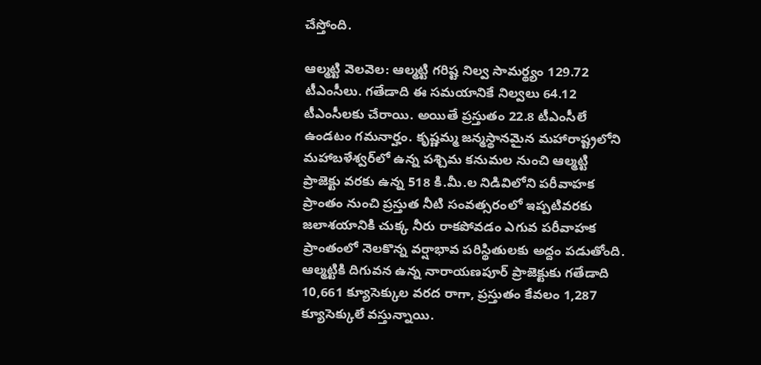చేస్తోంది.

ఆల్మట్టి వెలవెల: ఆల్మట్టి గరిష్ట నిల్వ సామర్థ్యం 129.72 టీఎంసీలు. గతేడాది ఈ సమయానికే నిల్వలు 64.12 టీఎంసీలకు చేరాయి. అయితే ప్రస్తుతం 22.8 టీఎంసీలే ఉండటం గమనార్హం. కృష్ణమ్మ జన్మస్థానమైన మహారాష్ట్రలోని మహాబళేశ్వర్‌లో ఉన్న పశ్చిమ కనుమల నుంచి ఆల్మట్టి ప్రాజెక్టు వరకు ఉన్న 518 కి.మీ.ల నిడివిలోని పరీవాహక ప్రాంతం నుంచి ప్రస్తుత నీటి సంవత్సరంలో ఇప్పటివరకు జలాశయానికి చుక్క నీరు రాకపోవడం ఎగువ పరీవాహక ప్రాంతంలో నెలకొన్న వర్షాభావ పరిస్థితులకు అద్దం పడుతోంది. ఆల్మట్టికి దిగువన ఉన్న నారాయణపూర్‌ ప్రాజెక్టుకు గతేడాది 10,661 క్యూసెక్కుల వరద రాగా, ప్రస్తుతం కేవలం 1,287 క్యూసెక్కులే వస్తున్నాయి.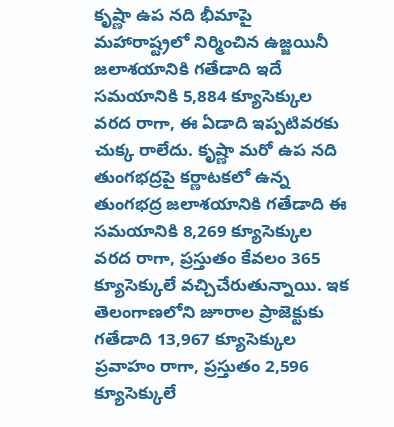కృష్ణా ఉప నది భీమాపై మహారాష్ట్రలో నిర్మించిన ఉజ్జయినీ జలాశయానికి గతేడాది ఇదే సమయానికి 5,884 క్యూసెక్కుల వరద రాగా, ఈ ఏడాది ఇప్పటివరకు చుక్క రాలేదు. కృష్ణా మరో ఉప నది తుంగభద్రపై కర్ణాటకలో ఉన్న తుంగభద్ర జలాశయానికి గతేడాది ఈ సమయానికి 8,269 క్యూసెక్కుల వరద రాగా, ప్రస్తుతం కేవలం 365 క్యూసెక్కులే వచ్చిచేరుతున్నాయి. ఇక తెలంగాణలోని జూరాల ప్రాజెక్టుకు గతేడాది 13,967 క్యూసెక్కుల ప్రవాహం రాగా, ప్రస్తుతం 2,596 క్యూసెక్కులే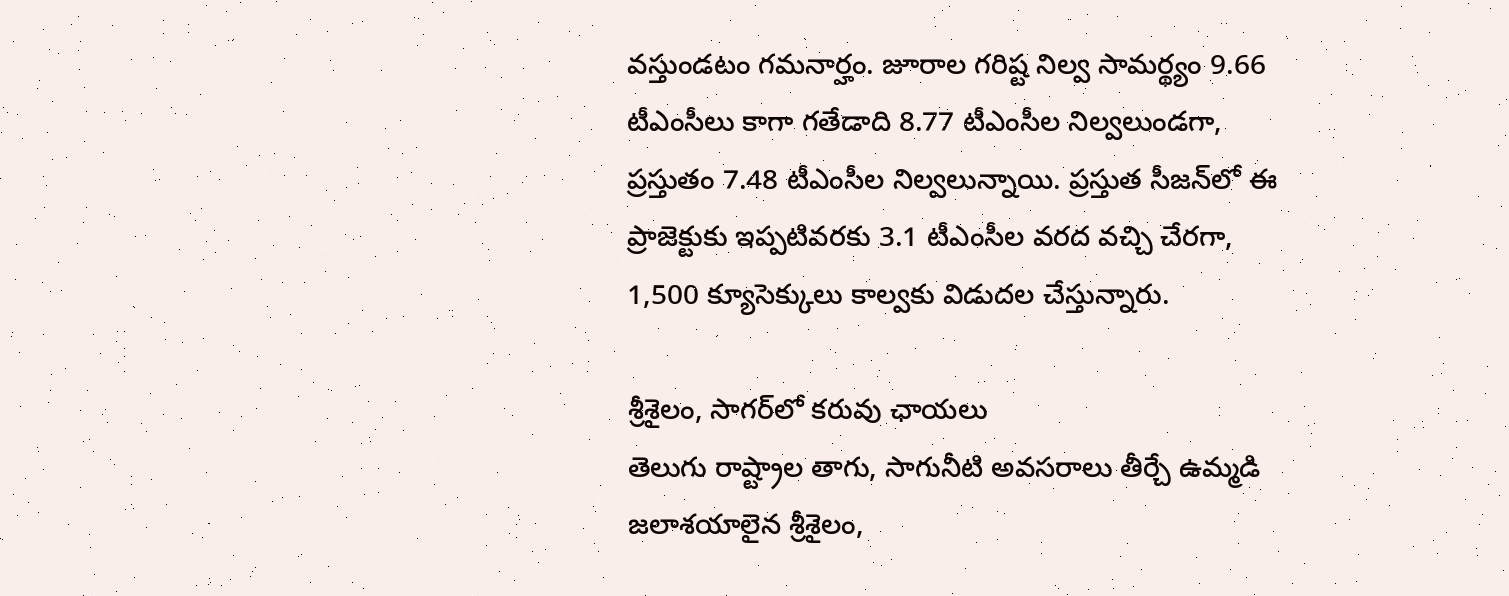వస్తుండటం గమనార్హం. జూరాల గరిష్ట నిల్వ సామర్థ్యం 9.66 టీఎంసీలు కాగా గతేడాది 8.77 టీఎంసీల నిల్వలుండగా, ప్రస్తుతం 7.48 టీఎంసీల నిల్వలున్నాయి. ప్రస్తుత సీజన్‌లో ఈ ప్రాజెక్టుకు ఇప్పటివరకు 3.1 టీఎంసీల వరద వచ్చి చేరగా, 1,500 క్యూసెక్కులు కాల్వకు విడుదల చేస్తున్నారు.

శ్రీశైలం, సాగర్‌లో కరువు ఛాయలు
తెలుగు రాష్ట్రాల తాగు, సాగునీటి అవసరాలు తీర్చే ఉమ్మడి జలాశయాలైన శ్రీశైలం,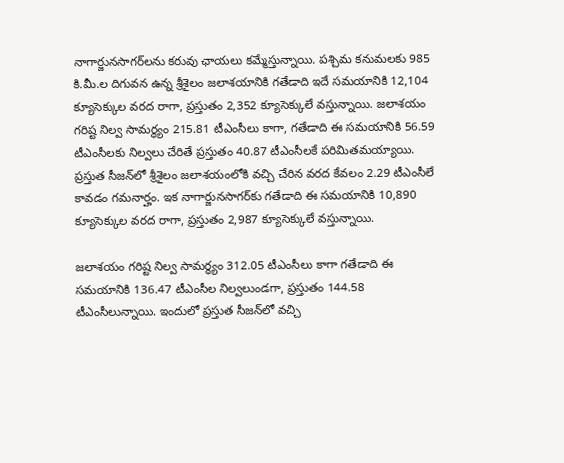నాగార్జునసాగర్‌లను కరువు ఛాయలు కమ్మేస్తున్నాయి. పశ్చిమ కనుమలకు 985 కి.మీ.ల దిగువన ఉన్న శ్రీశైలం జలాశయానికి గతేడాది ఇదే సమయానికి 12,104 క్యూసెక్కుల వరద రాగా, ప్రస్తుతం 2,352 క్యూసెక్కులే వస్తున్నాయి. జలాశయం గరిష్ట నిల్వ సామర్థ్యం 215.81 టీఎంసీలు కాగా, గతేడాది ఈ సమయానికి 56.59 టీఎంసీలకు నిల్వలు చేరితే ప్రస్తుతం 40.87 టీఎంసీలకే పరిమితమయ్యాయి. ప్రస్తుత సీజన్‌లో శ్రీశైలం జలాశయంలోకి వచ్చి చేరిన వరద కేవలం 2.29 టీఎంసీలే కావడం గమనార్హం. ఇక నాగార్జునసాగర్‌కు గతేడాది ఈ సమయానికి 10,890 క్యూసెక్కుల వరద రాగా, ప్రస్తుతం 2,987 క్యూసెక్కులే వస్తున్నాయి.

జలాశయం గరిష్ట నిల్వ సామర్థ్యం 312.05 టీఎంసీలు కాగా గతేడాది ఈ సమయానికి 136.47 టీఎంసీల నిల్వలుండగా, ప్రస్తుతం 144.58 టీఎంసీలున్నాయి. ఇందులో ప్రస్తుత సీజన్‌లో వచ్చి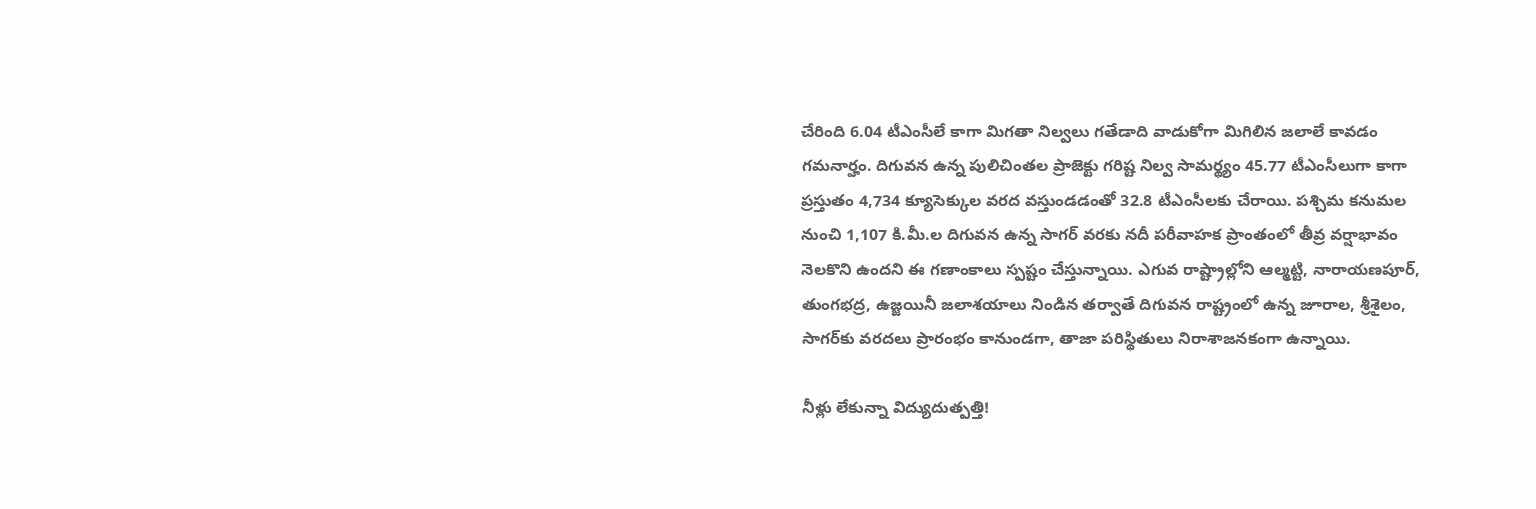చేరింది 6.04 టీఎంసీలే కాగా మిగతా నిల్వలు గతేడాది వాడుకోగా మిగిలిన జలాలే కావడం గమనార్హం. దిగువన ఉన్న పులిచింతల ప్రాజెక్టు గరిష్ట నిల్వ సామర్థ్యం 45.77 టీఎంసీలుగా కాగా ప్రస్తుతం 4,734 క్యూసెక్కుల వరద వస్తుండడంతో 32.8 టీఎంసీలకు చేరాయి. పశ్చిమ కనుమల నుంచి 1,107 కి.మీ.ల దిగువన ఉన్న సాగర్‌ వరకు నదీ పరీవాహక ప్రాంతంలో తీవ్ర వర్షాభావం నెలకొని ఉందని ఈ గణాంకాలు స్పష్టం చేస్తున్నాయి. ఎగువ రాష్ట్రాల్లోని ఆల్మట్టి, నారాయణపూర్, తుంగభద్ర, ఉజ్జయినీ జలాశయాలు నిండిన తర్వాతే దిగువన రాష్ట్రంలో ఉన్న జూరాల, శ్రీశైలం, సాగర్‌కు వరదలు ప్రారంభం కానుండగా, తాజా పరిస్థితులు నిరాశాజనకంగా ఉన్నాయి.

నీళ్లు లేకున్నా విద్యుదుత్పత్తి!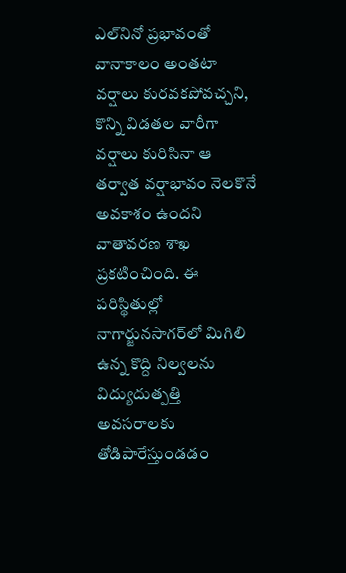ఎల్‌నినో ప్రభావంతో వానాకాలం అంతటా వర్షాలు కురవకపోవచ్చని, కొన్ని విడతల వారీగా వర్షాలు కురిసినా ఆ తర్వాత వర్షాభావం నెలకొనే అవకాశం ఉందని వాతావరణ శాఖ ప్రకటించింది. ఈ పరిస్థితుల్లో నాగార్జునసాగర్‌లో మిగిలి ఉన్న కొద్ది నిల్వలను విద్యుదుత్పత్తి అవసరాలకు తోడిపారేస్తుండడం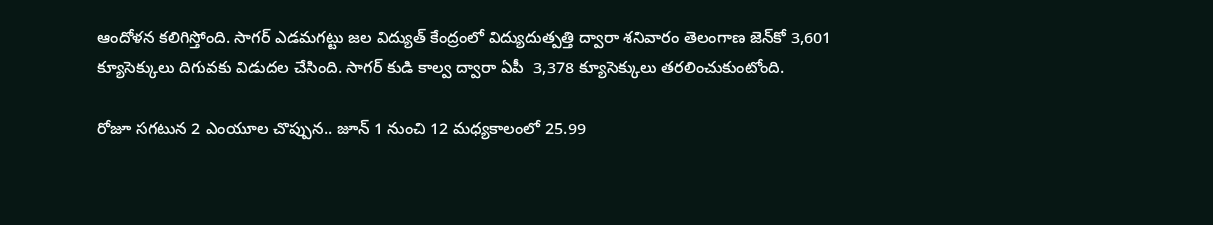ఆందోళన కలిగిస్తోంది. సాగర్‌ ఎడమగట్టు జల విద్యుత్‌ కేంద్రంలో విద్యుదుత్పత్తి ద్వారా శనివారం తెలంగాణ జెన్‌కో 3,601 క్యూసెక్కులు దిగువకు విడుదల చేసింది. సాగర్‌ కుడి కాల్వ ద్వారా ఏపీ  3,378 క్యూసెక్కులు తరలించుకుంటోంది.

రోజూ సగటున 2 ఎంయూల చొప్పున.. జూన్‌ 1 నుంచి 12 మధ్యకాలంలో 25.99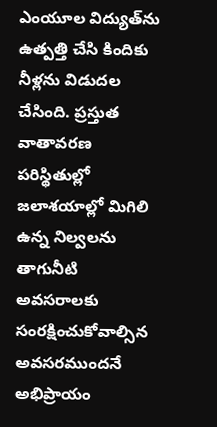ఎంయూల విద్యుత్‌ను ఉత్పత్తి చేసి కిందికు నీళ్లను విడుదల చేసింది. ప్రస్తుత వాతావరణ పరిస్థితుల్లో జలాశయాల్లో మిగిలి ఉన్న నిల్వలను తాగునీటి అవసరాలకు సంరక్షించుకోవాల్సిన అవసరముందనే అభిప్రాయం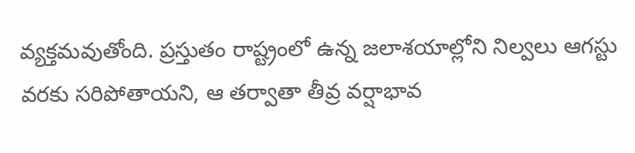వ్యక్తమవుతోంది. ప్రస్తుతం రాష్ట్రంలో ఉన్న జలాశయాల్లోని నిల్వలు ఆగస్టు వరకు సరిపోతాయని, ఆ తర్వాతా తీవ్ర వర్షాభావ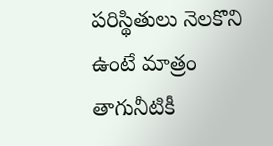పరిస్థితులు నెలకొని ఉంటే మాత్రం తాగునీటికీ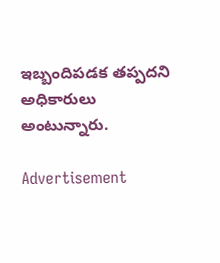ఇబ్బందిపడక తప్పదని అధికారులు అంటున్నారు.

Advertisement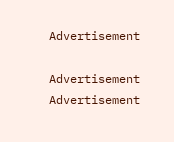Advertisement

Advertisement
Advertisement